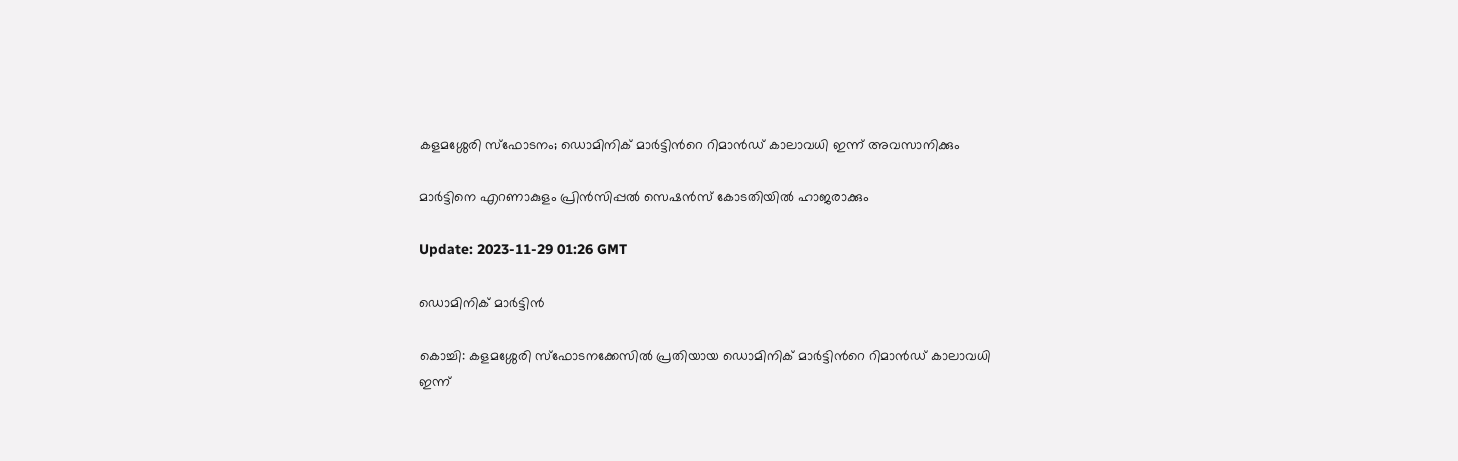കളമശ്ശേരി സ്ഫോടനം; ഡൊമിനിക് മാർട്ടിന്‍റെ റിമാൻഡ് കാലാവധി ഇന്ന് അവസാനിക്കും

മാർട്ടിനെ എറണാകുളം പ്രിൻസിപ്പൽ സെഷൻസ് കോടതിയിൽ ഹാജരാക്കും

Update: 2023-11-29 01:26 GMT

ഡൊമിനിക് മാര്‍ട്ടിന്‍

കൊച്ചി: കളമശ്ശേരി സ്ഫോടനക്കേസിൽ പ്രതിയായ ഡൊമിനിക് മാർട്ടിന്‍റെ റിമാൻഡ് കാലാവധി ഇന്ന്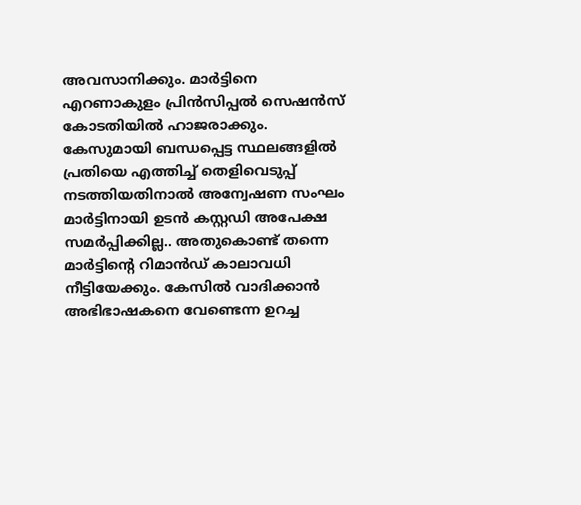അവസാനിക്കും. മാർട്ടിനെ എറണാകുളം പ്രിൻസിപ്പൽ സെഷൻസ് കോടതിയിൽ ഹാജരാക്കും. കേസുമായി ബന്ധപ്പെട്ട സ്ഥലങ്ങളിൽ പ്രതിയെ എത്തിച്ച് തെളിവെടുപ്പ് നടത്തിയതിനാൽ അന്വേഷണ സംഘം മാർട്ടിനായി ഉടൻ കസ്റ്റഡി അപേക്ഷ സമർപ്പിക്കില്ല.. അതുകൊണ്ട് തന്നെ മാർട്ടിന്‍റെ റിമാൻഡ് കാലാവധി നീട്ടിയേക്കും. കേസിൽ വാദിക്കാൻ അഭിഭാഷകനെ വേണ്ടെന്ന ഉറച്ച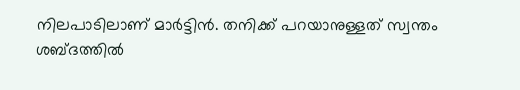നിലപാടിലാണ് മാർട്ടിൻ. തനിക്ക് പറയാനുള്ളത് സ്വന്തം ശബ്ദത്തിൽ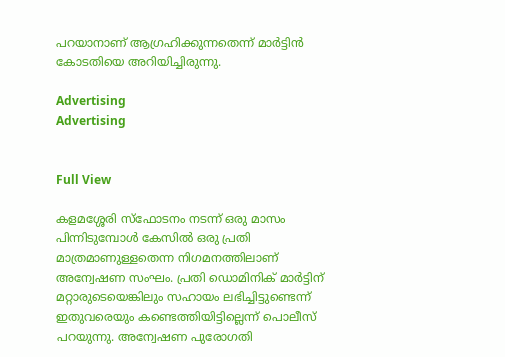പറയാനാണ് ആഗ്രഹിക്കുന്നതെന്ന് മാർട്ടിൻ കോടതിയെ അറിയിച്ചിരുന്നു.

Advertising
Advertising


Full View

കളമശ്ശേരി സ്ഫോടനം നടന്ന് ഒരു മാസം പിന്നിടുമ്പോൾ കേസിൽ ഒരു പ്രതി മാത്രമാണുള്ളതെന്ന നിഗമനത്തിലാണ് അന്വേഷണ സംഘം. പ്രതി ഡൊമിനിക് മാർട്ടിന് മറ്റാരുടെയെങ്കിലും സഹായം ലഭിച്ചിട്ടുണ്ടെന്ന് ഇതുവരെയും കണ്ടെത്തിയിട്ടില്ലെന്ന് പൊലീസ് പറയുന്നു. അന്വേഷണ പുരോഗതി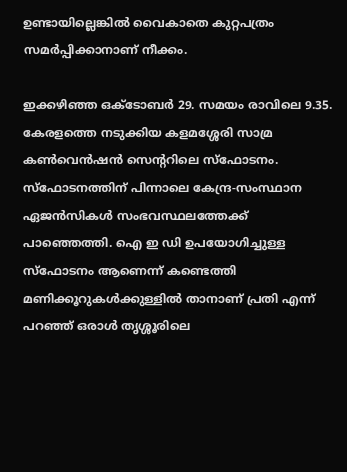ഉണ്ടായില്ലെങ്കിൽ വൈകാതെ കുറ്റപത്രം സമർപ്പിക്കാനാണ് നീക്കം.

ഇക്കഴിഞ്ഞ ഒക്ടോബർ 29. സമയം രാവിലെ 9.35. കേരളത്തെ നടുക്കിയ കളമശ്ശേരി സാമ്ര കൺവെൻഷൻ സെന്ററിലെ സ്ഫോടനം. സ്ഫോടനത്തിന് പിന്നാലെ കേന്ദ്ര-സംസ്ഥാന ഏജൻസികൾ സംഭവസ്ഥലത്തേക്ക് പാഞ്ഞെത്തി. ഐ ഇ ഡി ഉപയോഗിച്ചുള്ള സ്ഫോടനം ആണെന്ന് കണ്ടെത്തി മണിക്കൂറുകൾക്കുള്ളിൽ താനാണ് പ്രതി എന്ന് പറഞ്ഞ് ഒരാൾ തൃശ്ശൂരിലെ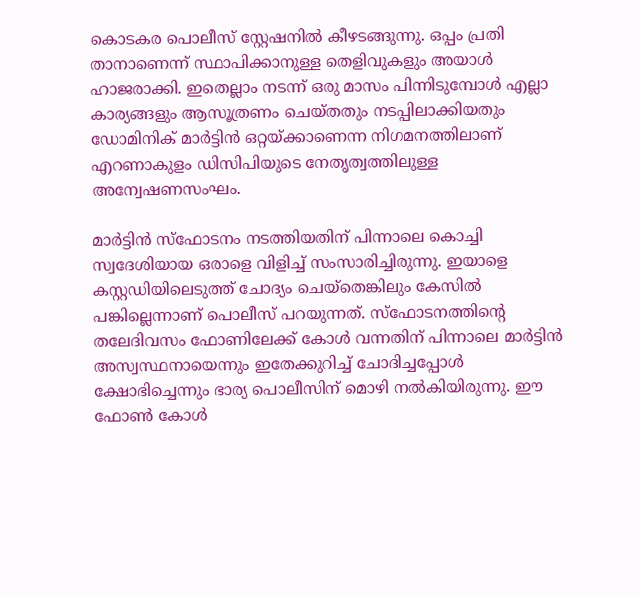കൊടകര പൊലീസ് സ്റ്റേഷനിൽ കീഴടങ്ങുന്നു. ഒപ്പം പ്രതി താനാണെന്ന് സ്ഥാപിക്കാനുള്ള തെളിവുകളും അയാൾ ഹാജരാക്കി. ഇതെല്ലാം നടന്ന് ഒരു മാസം പിന്നിടുമ്പോൾ എല്ലാ കാര്യങ്ങളും ആസൂത്രണം ചെയ്തതും നടപ്പിലാക്കിയതും ഡോമിനിക് മാർട്ടിൻ ഒറ്റയ്ക്കാണെന്ന നിഗമനത്തിലാണ് എറണാകുളം ഡിസിപിയുടെ നേതൃത്വത്തിലുള്ള അന്വേഷണസംഘം.

മാർട്ടിൻ സ്ഫോടനം നടത്തിയതിന് പിന്നാലെ കൊച്ചി സ്വദേശിയായ ഒരാളെ വിളിച്ച് സംസാരിച്ചിരുന്നു. ഇയാളെ കസ്റ്റഡിയിലെടുത്ത് ചോദ്യം ചെയ്തെങ്കിലും കേസിൽ പങ്കില്ലെന്നാണ് പൊലീസ് പറയുന്നത്. സ്ഫോടനത്തിന്‍റെ തലേദിവസം ഫോണിലേക്ക് കോൾ വന്നതിന് പിന്നാലെ മാർട്ടിൻ അസ്വസ്ഥനായെന്നും ഇതേക്കുറിച്ച് ചോദിച്ചപ്പോൾ ക്ഷോഭിച്ചെന്നും ഭാര്യ പൊലീസിന് മൊഴി നൽകിയിരുന്നു. ഈ ഫോൺ കോൾ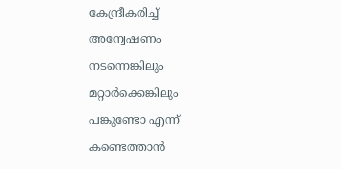കേന്ദ്രീകരിച്ച് അന്വേഷണം നടന്നെങ്കിലും മറ്റാർക്കെങ്കിലും പങ്കുണ്ടോ എന്ന് കണ്ടെത്താൻ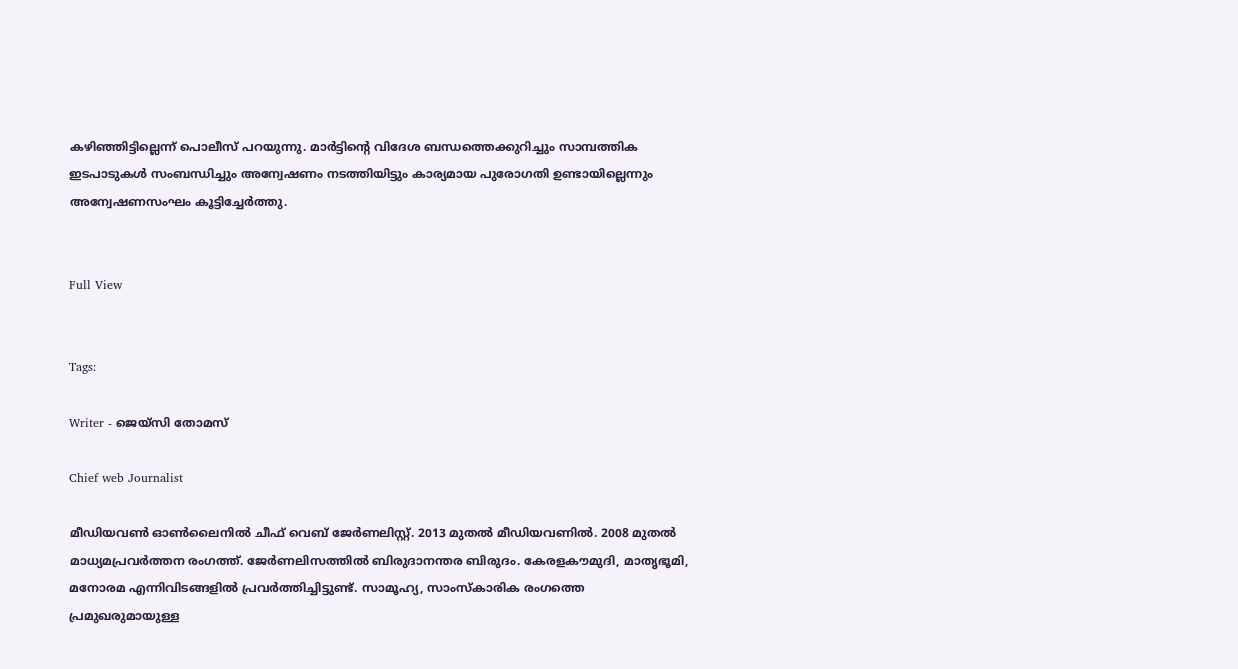കഴിഞ്ഞിട്ടില്ലെന്ന് പൊലീസ് പറയുന്നു. മാർട്ടിന്‍റെ വിദേശ ബന്ധത്തെക്കുറിച്ചും സാമ്പത്തിക ഇടപാടുകൾ സംബന്ധിച്ചും അന്വേഷണം നടത്തിയിട്ടും കാര്യമായ പുരോഗതി ഉണ്ടായില്ലെന്നും അന്വേഷണസംഘം കൂട്ടിച്ചേർത്തു.


Full View


Tags:

Writer - ജെയ്സി തോമസ്

Chief web Journalist

മീഡിയവൺ ഓൺലൈനിൽ ചീഫ് വെബ് ജേർണലിസ്റ്റ്. 2013 മുതൽ മീഡിയവണിൽ. 2008 മുതൽ മാധ്യമപ്രവർത്തന രംഗത്ത്. ജേർണലിസത്തിൽ ബിരുദാനന്തര ബിരുദം. കേരളകൗമുദി, മാതൃഭൂമി, മനോരമ എന്നിവിടങ്ങളിൽ പ്രവർത്തിച്ചിട്ടുണ്ട്. സാമൂഹ്യ, സാംസ്‌കാരിക രംഗത്തെ പ്രമുഖരുമായുള്ള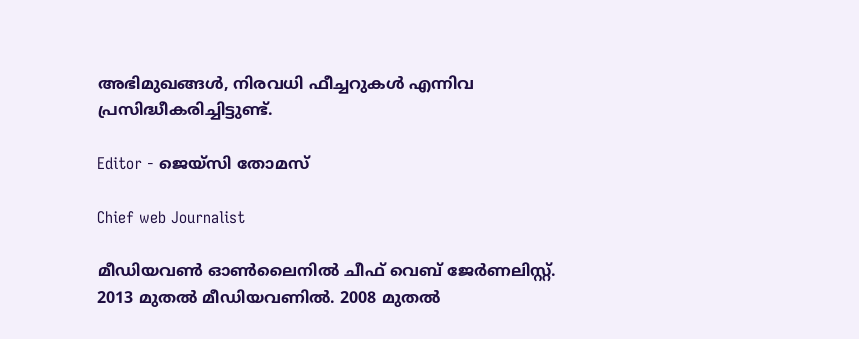അഭിമുഖങ്ങൾ, നിരവധി ഫീച്ചറുകൾ എന്നിവ പ്രസിദ്ധീകരിച്ചിട്ടുണ്ട്.

Editor - ജെയ്സി തോമസ്

Chief web Journalist

മീഡിയവൺ ഓൺലൈനിൽ ചീഫ് വെബ് ജേർണലിസ്റ്റ്. 2013 മുതൽ മീഡിയവണിൽ. 2008 മുതൽ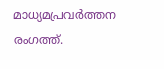മാധ്യമപ്രവർത്തന രംഗത്ത്.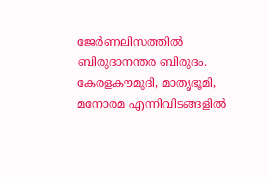ജേർണലിസത്തിൽ ബിരുദാനന്തര ബിരുദം. കേരളകൗമുദി, മാതൃഭൂമി, മനോരമ എന്നിവിടങ്ങളിൽ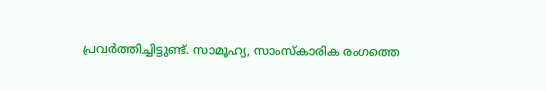പ്രവർത്തിച്ചിട്ടുണ്ട്. സാമൂഹ്യ, സാംസ്‌കാരിക രംഗത്തെ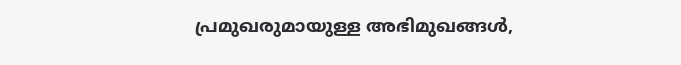പ്രമുഖരുമായുള്ള അഭിമുഖങ്ങൾ,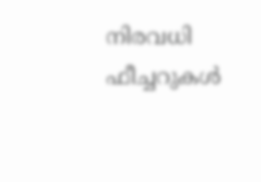നിരവധി ഫീച്ചറുകൾ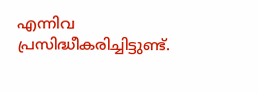എന്നിവ പ്രസിദ്ധീകരിച്ചിട്ടുണ്ട്.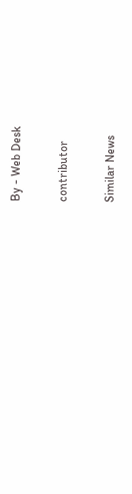By - Web Desk

contributor

Similar News